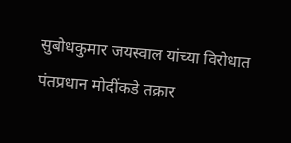सुबोधकुमार जयस्वाल यांच्या विरोधात पंतप्रधान मोदींकडे तक्रार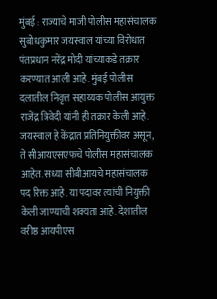मुंबई : राज्याचे माजी पोलीस महासंचालक सुबोधकुमार जयस्वाल यांच्या विरोधात पंतप्रधान नरेंद्र मोदी यांच्याकडे तक्रार करण्यात आली आहे. मुंबई पोलीस दलातील निवृत्त सहाय्यक पोलीस आयुक्त राजेंद्र त्रिवेदी यांनी ही तक्रार केली आहे. जयस्वाल हे केंद्रात प्रतिनियुक्तीवर असून, ते सीआयएसएफचे पोलीस महासंचालक आहेत. सध्या सीबीआयचे महासंचालक पद रिक्त आहे. या पदावर त्यांची नियुक्ती केली जाण्याची शक्यता आहे. देशातील वरीष्ठ आयपीएस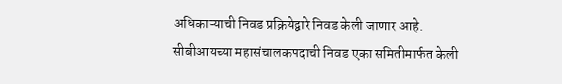अधिकाऱ्याची निवड प्रक्रियेद्वारे निवड केली जाणार आहे.
सीबीआयच्या महासंचालकपदाची निवड एका समितीमार्फत केली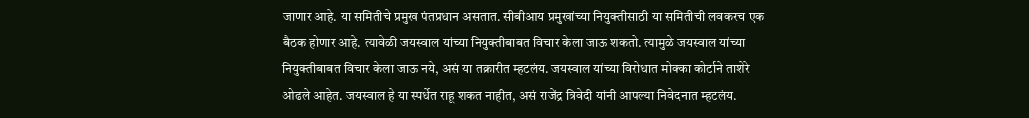जाणार आहे. या समितीचे प्रमुख पंतप्रधान असतात. सीबीआय प्रमुखांच्या नियुक्तीसाठी या समितीची लवकरच एक बैठक होणार आहे. त्यावेळी जयस्वाल यांच्या नियुक्तीबाबत विचार केला जाऊ शकतो. त्यामुळे जयस्वाल यांच्या नियुक्तीबाबत विचार केला जाऊ नये, असं या तक्रारीत म्हटलंय. जयस्वाल यांच्या विरोधात मोक्का कोर्टाने ताशेरे ओढले आहेत. जयस्वाल हे या स्पर्धेत राहू शकत नाहीत, असं राजेंद्र त्रिवेदी यांनी आपल्या निवेदनात म्हटलंय.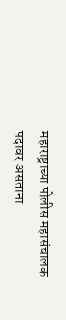महाराष्ट्राच्या पोलीस महासंचालक पदावर असताना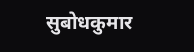सुबोधकुमार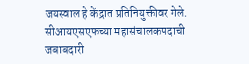जयस्वाल हे केंद्रात प्रतिनियुक्तीवर गेले. सीआयएसएफच्या महासंचालकपदाची जबाबदारी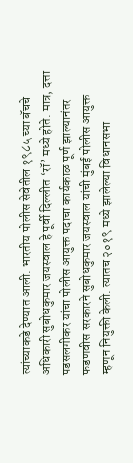त्यांच्याकडे देण्यात आली. भारतीय पोलीस सेवेतील १९८५ च्या बॅचचे अधिकारी सुबोधकुमार जयस्वाल हे पूर्वी दिल्लीत ‘रॉ’ मध्ये होते. मात्र, दत्ता पडसलगीकर यांचा पोलीस आयुक्त पदाचा कार्यकाळ पूर्ण झाल्यानंतर फडणवीस सरकारने सुबोधकुमार जयस्वाल यांची मुंबई पोलीस आयुक्त म्हणून नियुक्ती केली. त्यातच २०१९ मध्ये झालेल्या विधानसभा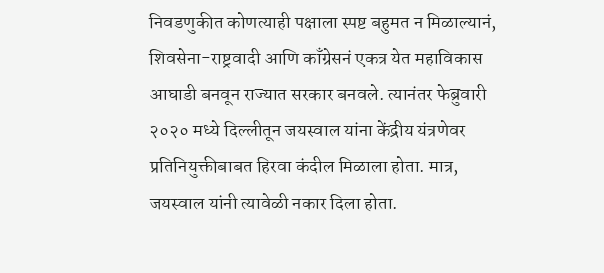निवडणुकीत कोणत्याही पक्षाला स्पष्ट बहुमत न मिळाल्यानं, शिवसेना-राष्ट्रवादी आणि काँग्रेसनं एकत्र येत महाविकास आघाडी बनवून राज्यात सरकार बनवले. त्यानंतर फेब्रुवारी २०२० मध्ये दिल्लीतून जयस्वाल यांना केंद्रीय यंत्रणेवर प्रतिनियुक्तीबाबत हिरवा कंदील मिळाला होता. मात्र, जयस्वाल यांनी त्यावेळी नकार दिला होता.